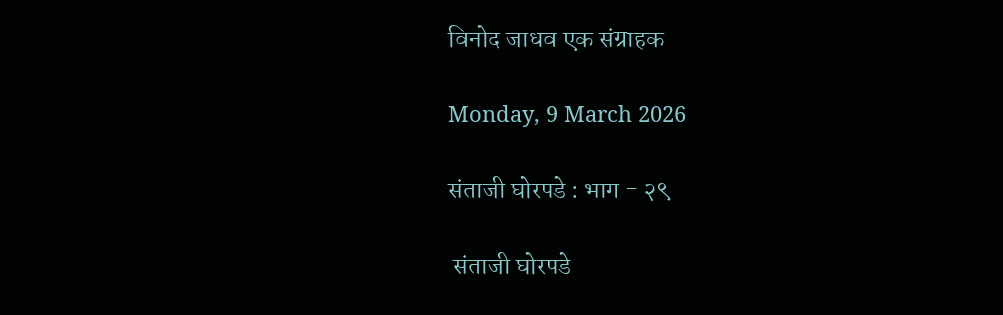विनोद जाधव एक संग्राहक

Monday, 9 March 2026

संताजी घोरपडे : भाग - २९

 संताजी घोरपडे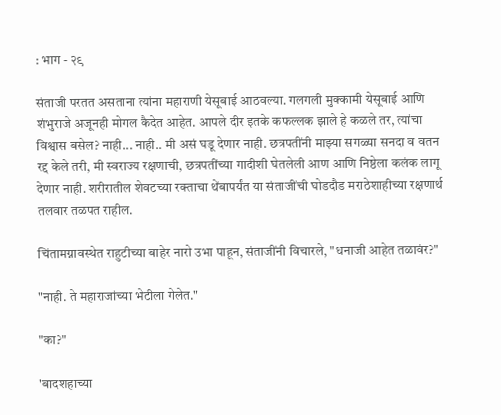: भाग - २९

संताजी परतत असताना त्यांना महाराणी येसूबाई आठवल्या. गलगली मुक्कामी येसूबाई आणि शंभुराजे अजूनही मोगल कैदेत आहेत. आपले दीर इतके कफल्लक झाले हे कळले तर, त्यांचा विश्वास बसेल? नाही... नाही.. मी असं घडू देणार नाही. छत्रपतींनी माझ्या सगळ्या सनदा व वतन रद्द केले तरी, मी स्वराज्य रक्षणाची, छत्रपतींच्या गादीशी घेतलेली आण आणि निष्ठेला कलंक लागू देणार नाही. शरीरातील शेवटच्या रक्ताचा थेंबापर्यंत या संताजींची घोडदौड मराठेशाहीच्या रक्षणार्थ तलवार तळपत राहील.

चिंतामग्नावस्थेत राहुटीच्या बाहेर नारो उभा पाहून, संताजींनी विचारले, "धनाजी आहेत तळावंर?"

"नाही. ते महाराजांच्या भेटीला गेलेत."

"का?"

'बादशहाच्या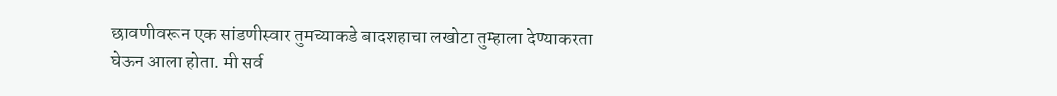छावणीवरून एक सांडणीस्वार तुमच्याकडे बादशहाचा लखोटा तुम्हाला देण्याकरता घेऊन आला होता. मी सर्व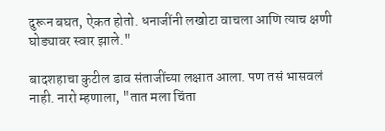दुरून बघत, ऐकत होतो. धनाजींनी लखोटा वाचला आणि त्याच क्षणी घोड्यावर स्वार झाले."

बादशहाचा कुटील डाव संताजींच्या लक्षात आला. पण तसं भासवलं नाही. नारो म्हणाला, "तात मला चिंता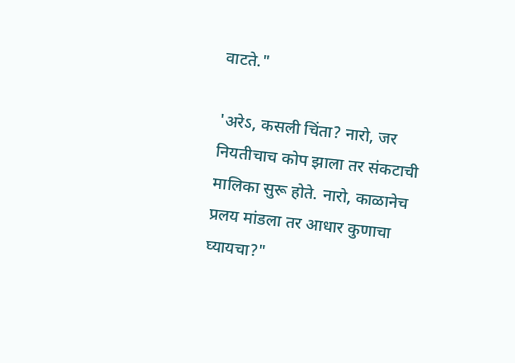वाटते."

'अरेऽ, कसली चिंता? नारो, जर नियतीचाच कोप झाला तर संकटाची मालिका सुरू होते. नारो, काळानेच प्रलय मांडला तर आधार कुणाचा घ्यायचा?"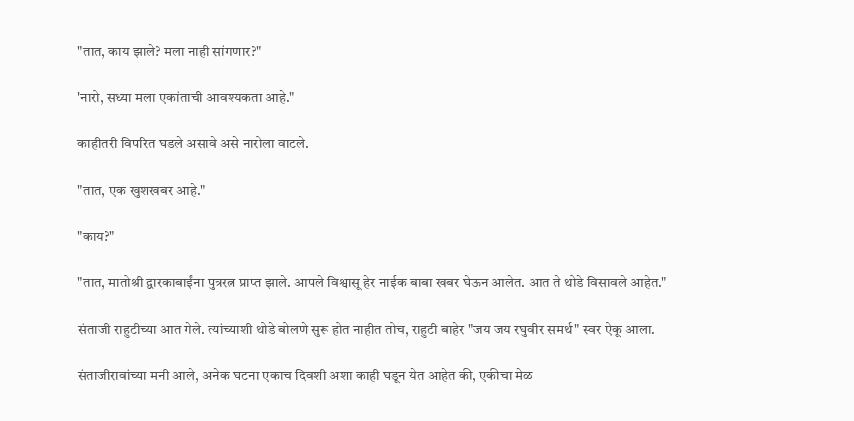"तात, काय झाले? मला नाही सांगणार?"

'नारो, सध्या मला एकांताची आवश्यकता आहे."

काहीतरी विपरित घडले असावे असे नारोला वाटले.

"तात, एक खुशखबर आहे."

"काय?"

"तात, मातोश्री द्वारकाबाईंना पुत्ररत्न प्राप्त झाले. आपले विश्वासू हेर नाईक बाबा खबर घेऊन आलेत. आत ते थोडे विसावले आहेत."

संताजी राहुटीच्या आत गेले. त्यांच्याशी थोडे बोलणे सुरू होत नाहीत तोच, राहुटी बाहेर "जय जय रघुवीर समर्थ" स्वर ऐकू आला.

संताजीरावांच्या मनी आले, अनेक घटना एकाच दिवशी अशा काही घडून येत आहेत की, एकीचा मेळ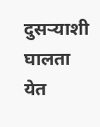दुसऱ्याशी घालता येत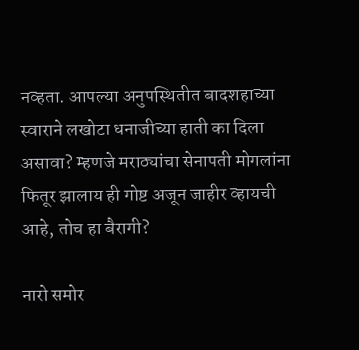नव्हता. आपल्या अनुपस्थितीत बादशहाच्या स्वाराने लखोटा धनाजीच्या हाती का दिला असावा? म्हणजे मराठ्यांचा सेनापती मोगलांना फितूर झालाय ही गोष्ट अजून जाहीर व्हायची आहे, तोच हा बैरागी?

नारो समोर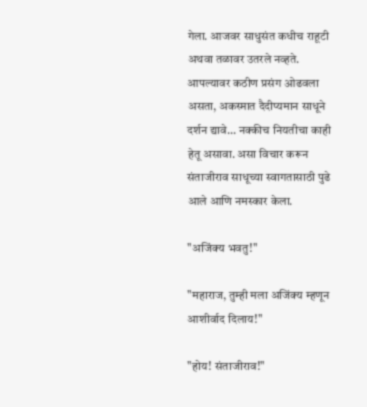गेला. आजवर साधुसंत कधीच राहूटी अथवा तळावर उतरले नव्हते. आपल्यावर कठीण प्रसंग ओढवला असता, अकस्मात दैदीप्यमान साधूने दर्शन द्यावे... नक्कीच नियतीचा काही हेतू असावा. असा विचार करून संताजीराव साधूच्या स्वागतासाठी पुढे आले आणि नमस्कार केला.

"अजिंक्य भवतु!"

"महाराज, तुम्ही मला अजिंक्य म्हणून आशीर्वाद दिलाय!"

"होय! संताजीराव!"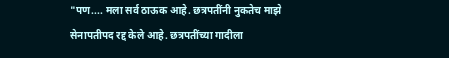"पण.... मला सर्व ठाऊक आहे. छत्रपतींनी नुकतेच माझे सेनापतीपद रद्द केले आहे. छत्रपतींच्या गादीला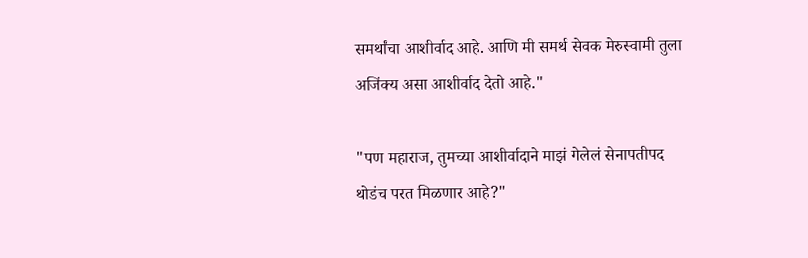समर्थांचा आशीर्वाद आहे. आणि मी समर्थ सेवक मेरुस्वामी तुला अजिंक्य असा आशीर्वाद देतो आहे."

"पण महाराज, तुमच्या आशीर्वादाने माझं गेलेलं सेनापतीपद थोडंच परत मिळणार आहे?"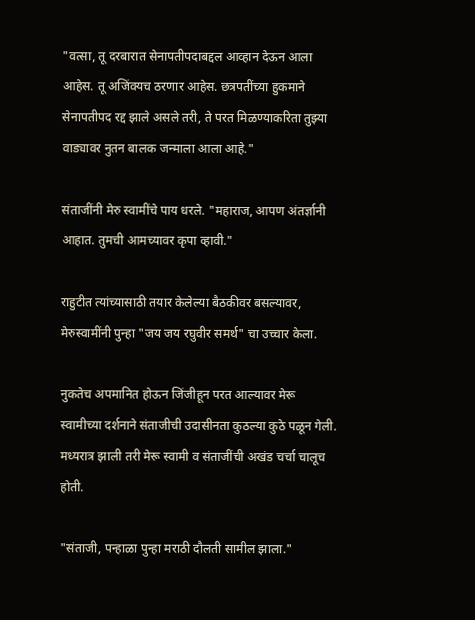"वत्सा, तू दरबारात सेनापतीपदाबद्दल आव्हान देऊन आला आहेस. तू अजिंक्यच ठरणार आहेस. छत्रपतींच्या हुकमाने सेनापतीपद रद्द झाले असले तरी, ते परत मिळण्याकरिता तुझ्या वाड्यावर नुतन बालक जन्माला आला आहे."

संताजींनी मेरु स्वामींचे पाय धरले. "महाराज, आपण अंतर्ज्ञानी आहात. तुमची आमच्यावर कृपा व्हावी."

राहुटीत त्यांच्यासाठी तयार केलेल्या बैठकीवर बसल्यावर, मेरुस्वामींनी पुन्हा "जय जय रघुवीर समर्थ" चा उच्चार केला.

नुकतेच अपमानित होऊन जिंजीहून परत आल्यावर मेरू स्वामीच्या दर्शनाने संताजीची उदासीनता कुठल्या कुठे पळून गेली. मध्यरात्र झाली तरी मेरू स्वामी व संताजींची अखंड चर्चा चालूच होती.

"संताजी, पन्हाळा पुन्हा मराठी दौलती सामील झाला."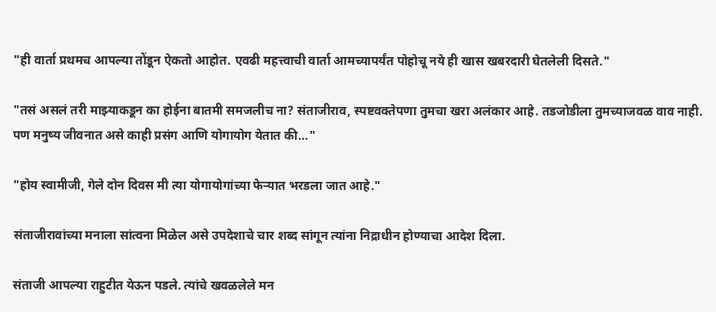"ही वार्ता प्रथमच आपल्या तोंडून ऐकतो आहोत. एवढी महत्त्वाची वार्ता आमच्यापर्यंत पोहोचू नये ही खास खबरदारी घेतलेली दिसते."

"तसं असलं तरी माझ्याकडून का होईना बातमी समजलीच ना? संताजीराव, स्पष्टवक्तेपणा तुमचा खरा अलंकार आहे. तडजोडीला तुमच्याजवळ वाव नाही. पण मनुष्य जीवनात असे काही प्रसंग आणि योगायोग येतात की…"

"होय स्वामीजी, गेले दोन दिवस मी त्या योगायोगांच्या फेऱ्यात भरडला जात आहे."

संताजीरावांच्या मनाला सांत्वना मिळेल असे उपदेशाचे चार शब्द सांगून त्यांना निद्राधीन होण्याचा आदेश दिला.

संताजी आपल्या राहुटीत येऊन पडले. त्यांचे खवळलेले मन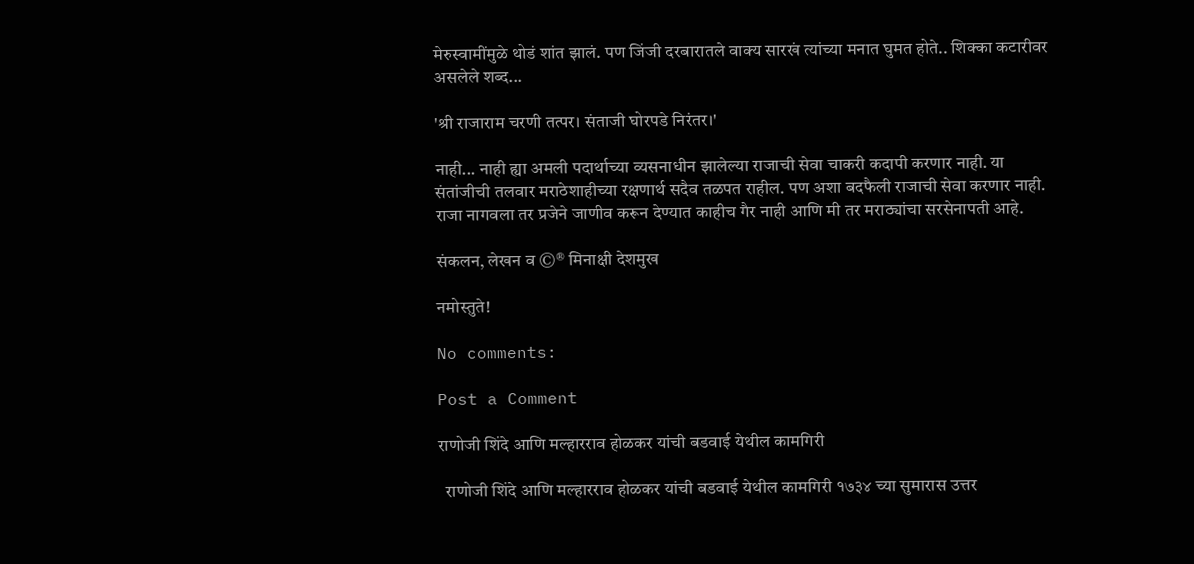मेरुस्वामींमुळे थोडं शांत झालं. पण जिंजी दरबारातले वाक्य सारखं त्यांच्या मनात घुमत होते.. शिक्का कटारीवर असलेले शब्द...

'श्री राजाराम चरणी तत्पर। संताजी घोरपडे निरंतर।'

नाही... नाही ह्या अमली पदार्थाच्या व्यसनाधीन झालेल्या राजाची सेवा चाकरी कदापी करणार नाही. या संतांजीची तलवार मराठेशाहीच्या रक्षणार्थ सदैव तळपत राहील. पण अशा बदफैली राजाची सेवा करणार नाही. राजा नागवला तर प्रजेने जाणीव करून देण्यात काहीच गैर नाही आणि मी तर मराठ्यांचा सरसेनापती आहे.

संकलन, लेखन व ©® मिनाक्षी देशमुख

नमोस्तुते!

No comments:

Post a Comment

राणोजी शिंदे आणि मल्हारराव होळकर यांची बडवाई येथील कामगिरी

  राणोजी शिंदे आणि मल्हारराव होळकर यांची बडवाई येथील कामगिरी १७३४ च्या सुमारास उत्तर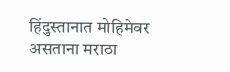हिंदुस्तानात मोहिमेवर असताना मराठा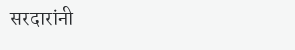सरदारांनी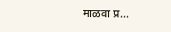माळवा प्र...